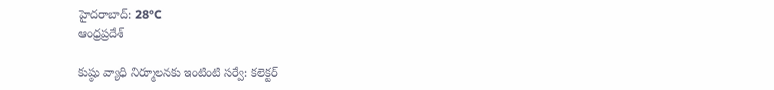హైదరాబాద్: 28°C
ఆంధ్రప్రదేశ్

కుష్ఠు వ్యాధి నిర్మూలనకు ఇంటింటి సర్వే: కలెక్టర్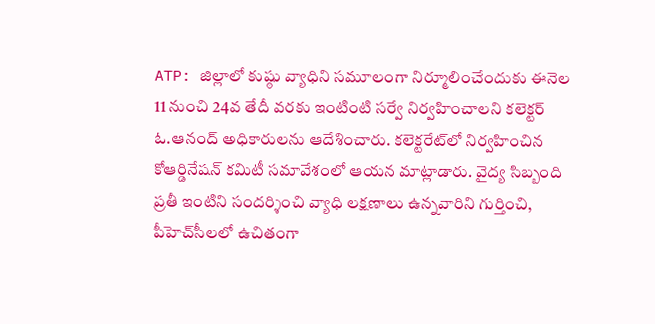ATP: జిల్లాలో కుష్ఠు వ్యాధిని సమూలంగా నిర్మూలించేందుకు ఈనెల 11 నుంచి 24వ తేదీ వరకు ఇంటింటి సర్వే నిర్వహించాలని కలెక్టర్ ఓ.ఆనంద్ అధికారులను ఆదేశించారు. కలెక్టరేట్‌లో నిర్వహించిన కోఆర్డినేషన్ కమిటీ సమావేశంలో ఆయన మాట్లాడారు. వైద్య సిబ్బంది ప్రతీ ఇంటిని సందర్శించి వ్యాధి లక్షణాలు ఉన్నవారిని గుర్తించి, పీహెచ్‌సీలలో ఉచితంగా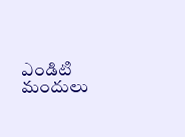ఎండిటి మందులు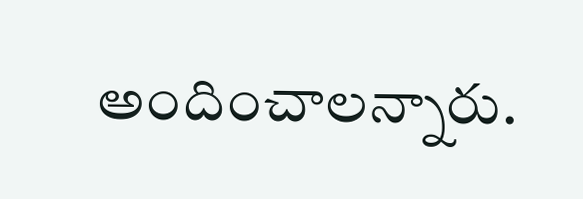అందించాలన్నారు.